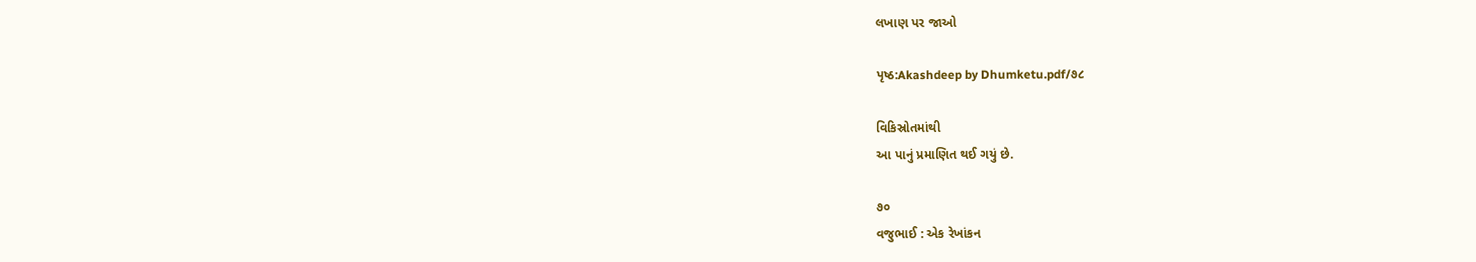લખાણ પર જાઓ

પૃષ્ઠ:Akashdeep by Dhumketu.pdf/૭૮

વિકિસ્રોતમાંથી
આ પાનું પ્રમાણિત થઈ ગયું છે.

૭૦
વજુભાઈ : એક રેખાંકન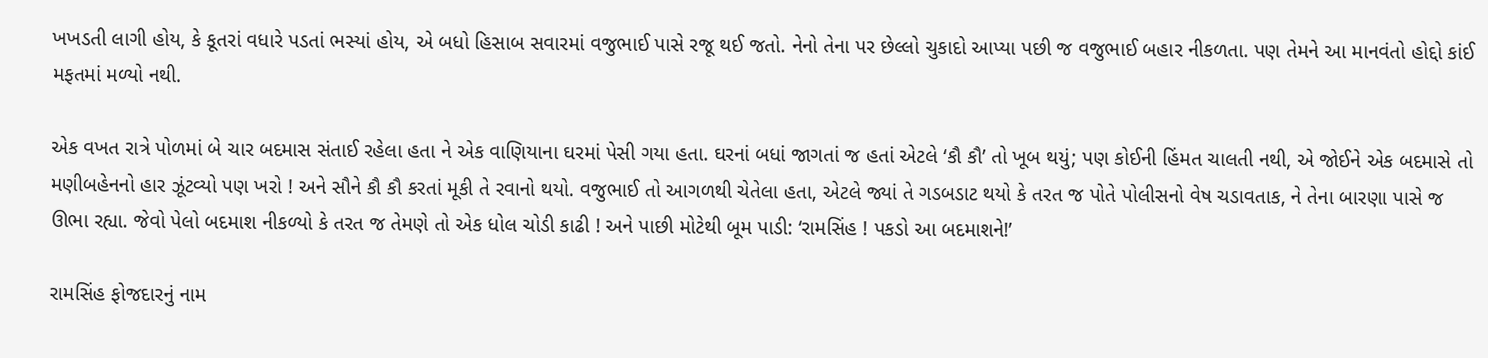ખખડતી લાગી હોય, કે કૂતરાં વધારે પડતાં ભસ્યાં હોય, એ બધો હિસાબ સવારમાં વજુભાઈ પાસે રજૂ થઈ જતો. નેનો તેના પર છેલ્લો ચુકાદો આપ્યા પછી જ વજુભાઈ બહાર નીકળતા. પણ તેમને આ માનવંતો હોદ્દો કાંઈ મફતમાં મળ્યો નથી.

એક વખત રાત્રે પોળમાં બે ચાર બદમાસ સંતાઈ રહેલા હતા ને એક વાણિયાના ઘરમાં પેસી ગયા હતા. ઘરનાં બધાં જાગતાં જ હતાં એટલે ‘કૌ કૌ’ તો ખૂબ થયું; પણ કોઈની હિંમત ચાલતી નથી, એ જોઈને એક બદમાસે તો મણીબહેનનો હાર ઝૂંટવ્યો પણ ખરો ! અને સૌને કૌ કૌ કરતાં મૂકી તે રવાનો થયો. વજુભાઈ તો આગળથી ચેતેલા હતા, એટલે જ્યાં તે ગડબડાટ થયો કે તરત જ પોતે પોલીસનો વેષ ચડાવતાક, ને તેના બારણા પાસે જ ઊભા રહ્યા. જેવો પેલો બદમાશ નીકળ્યો કે તરત જ તેમણે તો એક ધોલ ચોડી કાઢી ! અને પાછી મોટેથી બૂમ પાડી: ‘રામસિંહ ! પકડો આ બદમાશને!’

રામસિંહ ફોજદારનું નામ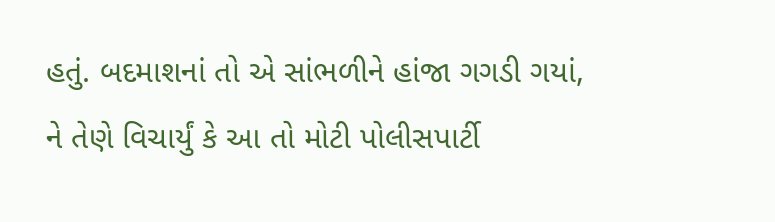હતું. બદમાશનાં તો એ સાંભળીને હાંજા ગગડી ગયાં, ને તેણે વિચાર્યું કે આ તો મોટી પોલીસપાર્ટી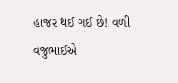હાજર થઈ ગઈ છે! વળી વજુભાઈએ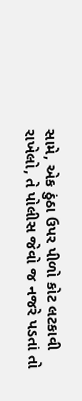સામે, એક ઠુંઠા ઉપર પીળો કોટ લટકાવી રાખેલો, તે પોલીસ જેવો જ નજરે પડતાં તો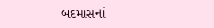બદમાસનાં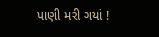પાણી મરી ગયાં !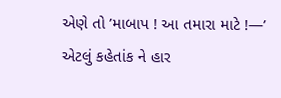એણે તો ’માબાપ ! આ તમારા માટે !—’ એટલું કહેતાંક ને હાર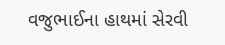વજુભાઈના હાથમાં સેરવી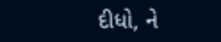દીધો, ને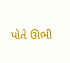પોતે ઊભી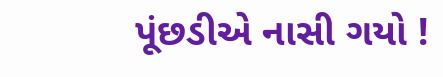પૂંછડીએ નાસી ગયો !